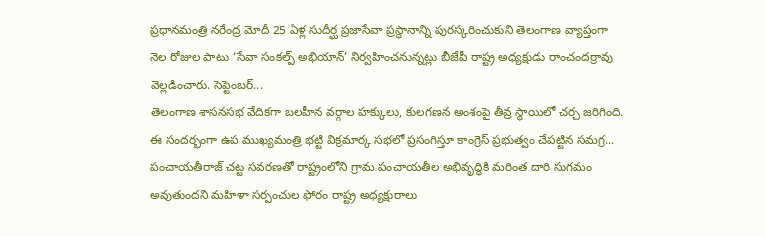ప్రధానమంత్రి నరేంద్ర మోదీ 25 ఏళ్ల సుదీర్ఘ ప్రజాసేవా ప్రస్థానాన్ని పురస్కరించుకుని తెలంగాణ వ్యాప్తంగా నెల రోజుల పాటు ‘సేవా సంకల్ప్ అభియాన్’ నిర్వహించనున్నట్లు బీజేపీ రాష్ట్ర అధ్యక్షుడు రాంచందర్రావు వెల్లడించారు. సెప్టెంబర్...
తెలంగాణ శాసనసభ వేదికగా బలహీన వర్గాల హక్కులు, కులగణన అంశంపై తీవ్ర స్థాయిలో చర్చ జరిగింది. ఈ సందర్భంగా ఉప ముఖ్యమంత్రి భట్టి విక్రమార్క సభలో ప్రసంగిస్తూ కాంగ్రెస్ ప్రభుత్వం చేపట్టిన సమగ్ర...
పంచాయతీరాజ్ చట్ట సవరణతో రాష్ట్రంలోని గ్రామ పంచాయతీల అభివృద్ధికి మరింత దారి సుగమం అవుతుందని మహిళా సర్పంచుల ఫోరం రాష్ట్ర అధ్యక్షురాలు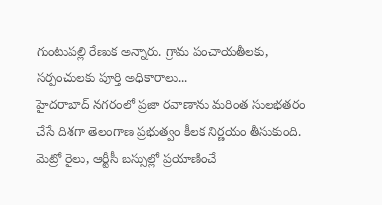గుంటుపల్లి రేణుక అన్నారు. గ్రామ పంచాయతీలకు, సర్పంచులకు పూర్తి అధికారాలు...
హైదరాబాద్ నగరంలో ప్రజా రవాణాను మరింత సులభతరం చేసే దిశగా తెలంగాణ ప్రభుత్వం కీలక నిర్ణయం తీసుకుంది. మెట్రో రైలు, ఆర్టీసీ బస్సుల్లో ప్రయాణించే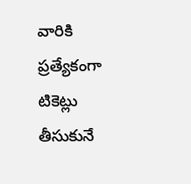వారికి ప్రత్యేకంగా టికెట్లు తీసుకునే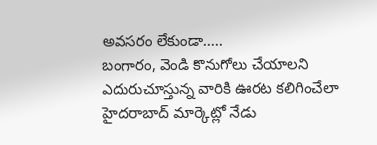అవసరం లేకుండా.....
బంగారం, వెండి కొనుగోలు చేయాలని ఎదురుచూస్తున్న వారికి ఊరట కలిగించేలా హైదరాబాద్ మార్కెట్లో నేడు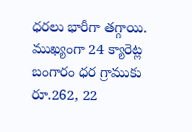ధరలు భారీగా తగ్గాయి. ముఖ్యంగా 24 క్యారెట్ల బంగారం ధర గ్రాముకు రూ.262, 22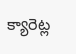క్యారెట్ల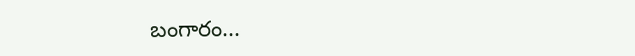బంగారం...